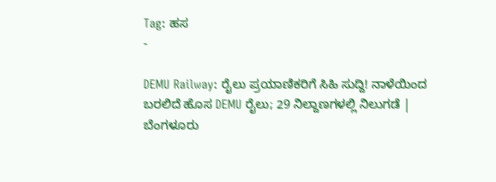Tag: ಹಸ
-

DEMU Railway: ರೈಲು ಪ್ರಯಾಣಿಕರಿಗೆ ಸಿಹಿ ಸುದ್ದಿ! ನಾಳೆಯಿಂದ ಬರಲಿದೆ ಹೊಸ DEMU ರೈಲು; 29 ನಿಲ್ದಾಣಗಳಲ್ಲಿ ನಿಲುಗಡೆ | ಬೆಂಗಳೂರು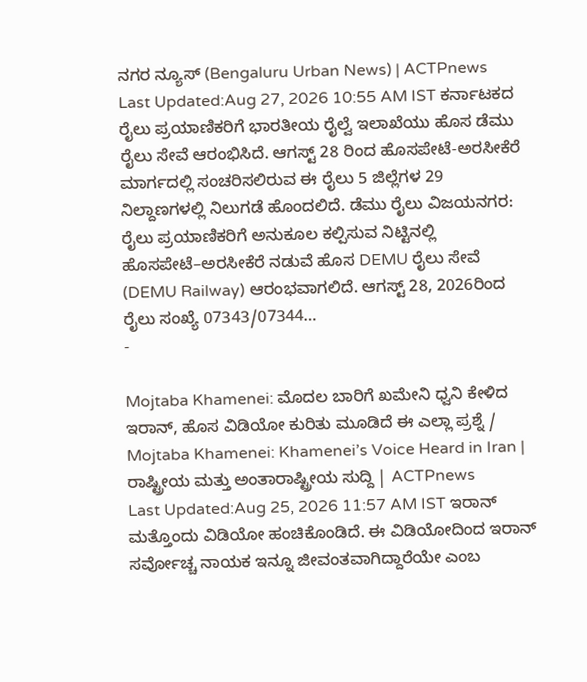ನಗರ ನ್ಯೂಸ್ (Bengaluru Urban News) | ACTPnews
Last Updated:Aug 27, 2026 10:55 AM IST ಕರ್ನಾಟಕದ ರೈಲು ಪ್ರಯಾಣಿಕರಿಗೆ ಭಾರತೀಯ ರೈಲ್ವೆ ಇಲಾಖೆಯು ಹೊಸ ಡೆಮು ರೈಲು ಸೇವೆ ಆರಂಭಿಸಿದೆ. ಆಗಸ್ಟ್ 28 ರಿಂದ ಹೊಸಪೇಟೆ-ಅರಸೀಕೆರೆ ಮಾರ್ಗದಲ್ಲಿ ಸಂಚರಿಸಲಿರುವ ಈ ರೈಲು 5 ಜಿಲ್ಲೆಗಳ 29 ನಿಲ್ದಾಣಗಳಲ್ಲಿ ನಿಲುಗಡೆ ಹೊಂದಲಿದೆ. ಡೆಮು ರೈಲು ವಿಜಯನಗರ: ರೈಲು ಪ್ರಯಾಣಿಕರಿಗೆ ಅನುಕೂಲ ಕಲ್ಪಿಸುವ ನಿಟ್ಟಿನಲ್ಲಿ ಹೊಸಪೇಟೆ–ಅರಸೀಕೆರೆ ನಡುವೆ ಹೊಸ DEMU ರೈಲು ಸೇವೆ (DEMU Railway) ಆರಂಭವಾಗಲಿದೆ. ಆಗಸ್ಟ್ 28, 2026ರಿಂದ ರೈಲು ಸಂಖ್ಯೆ 07343/07344…
-

Mojtaba Khamenei: ಮೊದಲ ಬಾರಿಗೆ ಖಮೇನಿ ಧ್ವನಿ ಕೇಳಿದ ಇರಾನ್, ಹೊಸ ವಿಡಿಯೋ ಕುರಿತು ಮೂಡಿದೆ ಈ ಎಲ್ಲಾ ಪ್ರಶ್ನೆ / Mojtaba Khamenei: Khamenei’s Voice Heard in Iran | ರಾಷ್ಟ್ರೀಯ ಮತ್ತು ಅಂತಾರಾಷ್ಟ್ರೀಯ ಸುದ್ದಿ | ACTPnews
Last Updated:Aug 25, 2026 11:57 AM IST ಇರಾನ್ ಮತ್ತೊಂದು ವಿಡಿಯೋ ಹಂಚಿಕೊಂಡಿದೆ. ಈ ವಿಡಿಯೋದಿಂದ ಇರಾನ್ ಸರ್ವೋಚ್ಚ ನಾಯಕ ಇನ್ನೂ ಜೀವಂತವಾಗಿದ್ದಾರೆಯೇ ಎಂಬ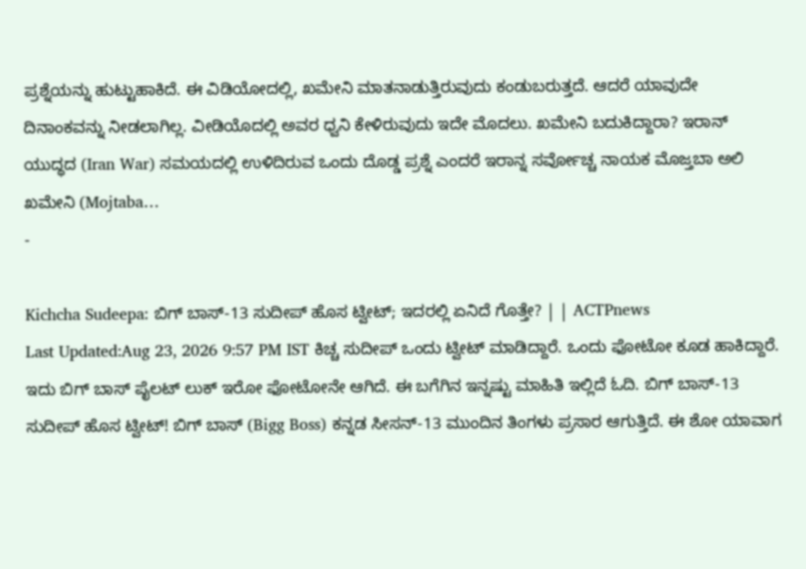ಪ್ರಶ್ನೆಯನ್ನು ಹುಟ್ಟುಹಾಕಿದೆ. ಈ ವಿಡಿಯೋದಲ್ಲಿ, ಖಮೇನಿ ಮಾತನಾಡುತ್ತಿರುವುದು ಕಂಡುಬರುತ್ತದೆ. ಆದರೆ ಯಾವುದೇ ದಿನಾಂಕವನ್ನು ನೀಡಲಾಗಿಲ್ಲ. ವೀಡಿಯೊದಲ್ಲಿ ಅವರ ಧ್ವನಿ ಕೇಳಿರುವುದು ಇದೇ ಮೊದಲು. ಖಮೇನಿ ಬದುಕಿದ್ದಾರಾ? ಇರಾನ್ ಯುದ್ಧದ (Iran War) ಸಮಯದಲ್ಲಿ ಉಳಿದಿರುವ ಒಂದು ದೊಡ್ಡ ಪ್ರಶ್ನೆ ಎಂದರೆ ಇರಾನ್ನ ಸರ್ವೋಚ್ಚ ನಾಯಕ ಮೊಜ್ತಬಾ ಅಲಿ ಖಮೇನಿ (Mojtaba…
-

Kichcha Sudeepa: ಬಿಗ್ ಬಾಸ್-13 ಸುದೀಪ್ ಹೊಸ ಟ್ವೀಟ್; ಇದರಲ್ಲಿ ಏನಿದೆ ಗೊತ್ತೇ? | | ACTPnews
Last Updated:Aug 23, 2026 9:57 PM IST ಕಿಚ್ಚ ಸುದೀಪ್ ಒಂದು ಟ್ವೀಟ್ ಮಾಡಿದ್ದಾರೆ. ಒಂದು ಫೋಟೋ ಕೂಡ ಹಾಕಿದ್ದಾರೆ. ಇದು ಬಿಗ್ ಬಾಸ್ ಪೈಲಟ್ ಲುಕ್ ಇರೋ ಫೋಟೋನೇ ಆಗಿದೆ. ಈ ಬಗೆಗಿನ ಇನ್ನಷ್ಟು ಮಾಹಿತಿ ಇಲ್ಲಿದೆ ಓದಿ. ಬಿಗ್ ಬಾಸ್-13 ಸುದೀಪ್ ಹೊಸ ಟ್ವೀಟ್! ಬಿಗ್ ಬಾಸ್ (Bigg Boss) ಕನ್ನಡ ಸೀಸನ್-13 ಮುಂದಿನ ತಿಂಗಳು ಪ್ರಸಾರ ಆಗುತ್ತಿದೆ. ಈ ಶೋ ಯಾವಾಗ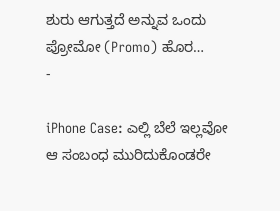ಶುರು ಆಗುತ್ತದೆ ಅನ್ನುವ ಒಂದು ಪ್ರೋಮೋ (Promo) ಹೊರ…
-

iPhone Case: ಎಲ್ಲಿ ಬೆಲೆ ಇಲ್ಲವೋ ಆ ಸಂಬಂಧ ಮುರಿದುಕೊಂಡರೇ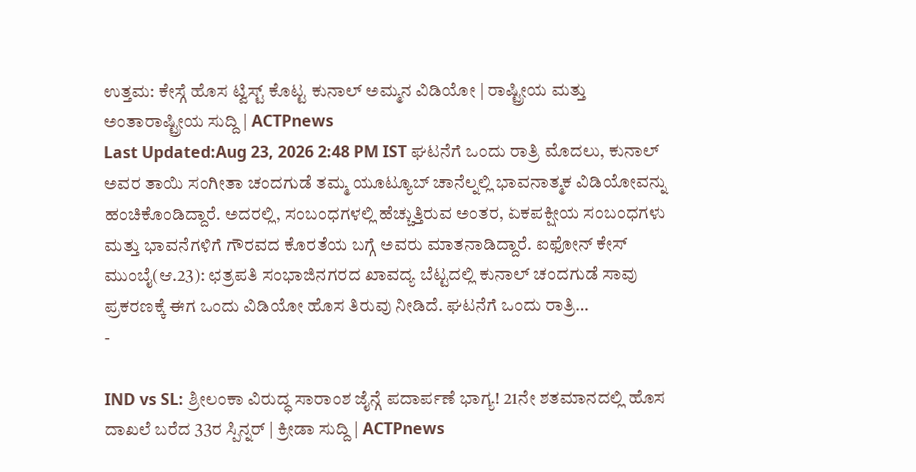ಉತ್ತಮ: ಕೇಸ್ಗೆ ಹೊಸ ಟ್ವಿಸ್ಟ್ ಕೊಟ್ಟ ಕುನಾಲ್ ಅಮ್ಮನ ವಿಡಿಯೋ | ರಾಷ್ಟ್ರೀಯ ಮತ್ತು ಅಂತಾರಾಷ್ಟ್ರೀಯ ಸುದ್ದಿ | ACTPnews
Last Updated:Aug 23, 2026 2:48 PM IST ಘಟನೆಗೆ ಒಂದು ರಾತ್ರಿ ಮೊದಲು, ಕುನಾಲ್ ಅವರ ತಾಯಿ ಸಂಗೀತಾ ಚಂದಗುಡೆ ತಮ್ಮ ಯೂಟ್ಯೂಬ್ ಚಾನೆಲ್ನಲ್ಲಿ ಭಾವನಾತ್ಮಕ ವಿಡಿಯೋವನ್ನು ಹಂಚಿಕೊಂಡಿದ್ದಾರೆ. ಅದರಲ್ಲಿ, ಸಂಬಂಧಗಳಲ್ಲಿ ಹೆಚ್ಚುತ್ತಿರುವ ಅಂತರ, ಏಕಪಕ್ಷೀಯ ಸಂಬಂಧಗಳು ಮತ್ತು ಭಾವನೆಗಳಿಗೆ ಗೌರವದ ಕೊರತೆಯ ಬಗ್ಗೆ ಅವರು ಮಾತನಾಡಿದ್ದಾರೆ. ಐಫೋನ್ ಕೇಸ್ ಮುಂಬೈ(ಆ.23): ಛತ್ರಪತಿ ಸಂಭಾಜಿನಗರದ ಖಾವದ್ಯ ಬೆಟ್ಟದಲ್ಲಿ ಕುನಾಲ್ ಚಂದಗುಡೆ ಸಾವು ಪ್ರಕರಣಕ್ಕೆ ಈಗ ಒಂದು ವಿಡಿಯೋ ಹೊಸ ತಿರುವು ನೀಡಿದೆ. ಘಟನೆಗೆ ಒಂದು ರಾತ್ರಿ…
-

IND vs SL: ಶ್ರೀಲಂಕಾ ವಿರುದ್ಧ ಸಾರಾಂಶ ಜೈನ್ಗೆ ಪದಾರ್ಪಣೆ ಭಾಗ್ಯ! 21ನೇ ಶತಮಾನದಲ್ಲಿ ಹೊಸ ದಾಖಲೆ ಬರೆದ 33ರ ಸ್ಪಿನ್ನರ್ | ಕ್ರೀಡಾ ಸುದ್ದಿ | ACTPnews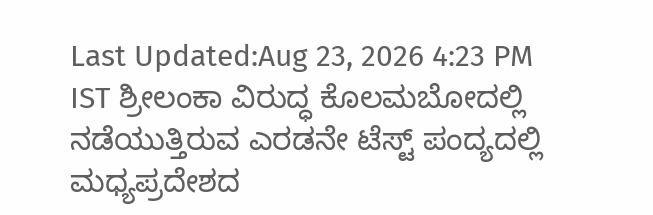Last Updated:Aug 23, 2026 4:23 PM IST ಶ್ರೀಲಂಕಾ ವಿರುದ್ಧ ಕೊಲಮಬೋದಲ್ಲಿ ನಡೆಯುತ್ತಿರುವ ಎರಡನೇ ಟೆಸ್ಟ್ ಪಂದ್ಯದಲ್ಲಿ ಮಧ್ಯಪ್ರದೇಶದ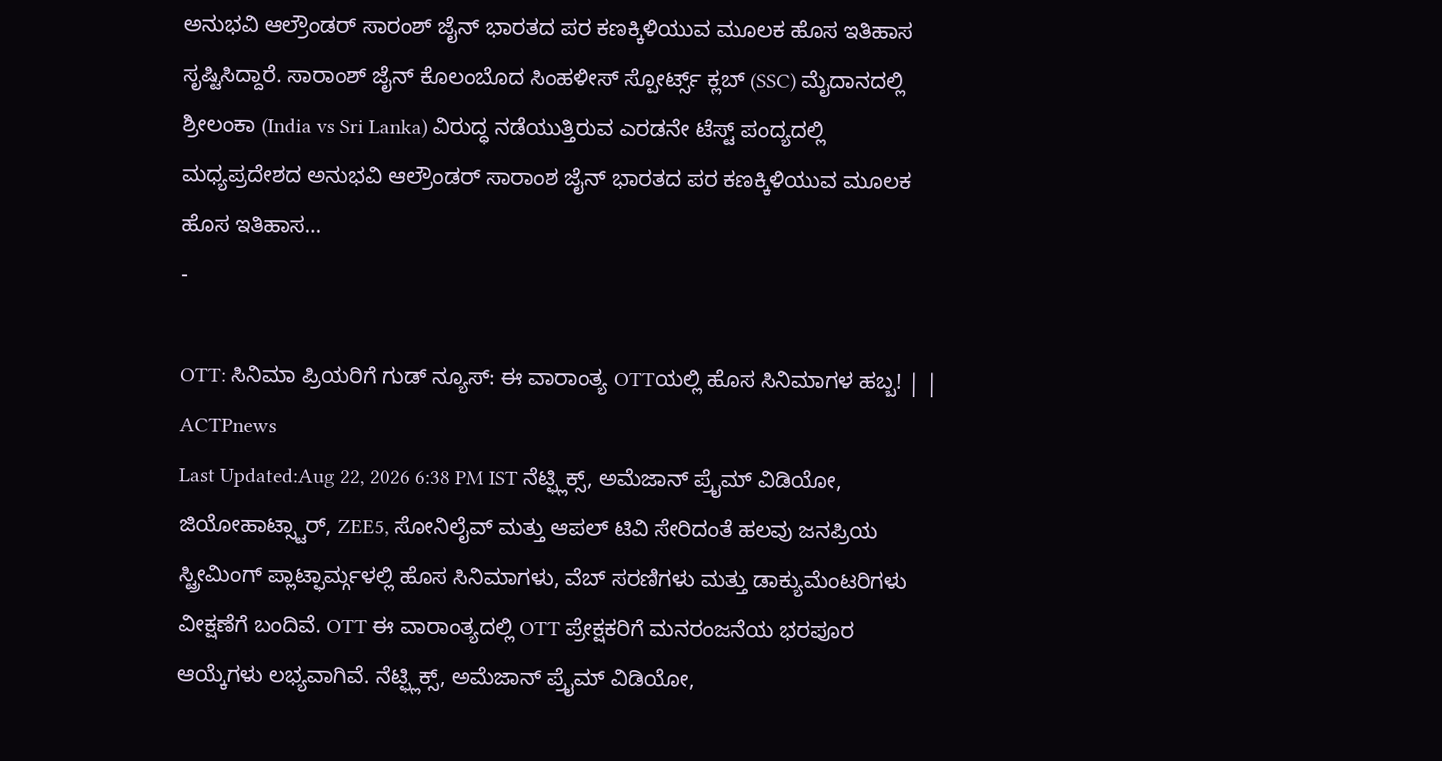ಅನುಭವಿ ಆಲ್ರೌಂಡರ್ ಸಾರಂಶ್ ಜೈನ್ ಭಾರತದ ಪರ ಕಣಕ್ಕಿಳಿಯುವ ಮೂಲಕ ಹೊಸ ಇತಿಹಾಸ ಸೃಷ್ಟಿಸಿದ್ದಾರೆ. ಸಾರಾಂಶ್ ಜೈನ್ ಕೊಲಂಬೊದ ಸಿಂಹಳೀಸ್ ಸ್ಪೋರ್ಟ್ಸ್ ಕ್ಲಬ್ (SSC) ಮೈದಾನದಲ್ಲಿ ಶ್ರೀಲಂಕಾ (India vs Sri Lanka) ವಿರುದ್ಧ ನಡೆಯುತ್ತಿರುವ ಎರಡನೇ ಟೆಸ್ಟ್ ಪಂದ್ಯದಲ್ಲಿ ಮಧ್ಯಪ್ರದೇಶದ ಅನುಭವಿ ಆಲ್ರೌಂಡರ್ ಸಾರಾಂಶ ಜೈನ್ ಭಾರತದ ಪರ ಕಣಕ್ಕಿಳಿಯುವ ಮೂಲಕ ಹೊಸ ಇತಿಹಾಸ…
-

OTT: ಸಿನಿಮಾ ಪ್ರಿಯರಿಗೆ ಗುಡ್ ನ್ಯೂಸ್: ಈ ವಾರಾಂತ್ಯ OTTಯಲ್ಲಿ ಹೊಸ ಸಿನಿಮಾಗಳ ಹಬ್ಬ! | | ACTPnews
Last Updated:Aug 22, 2026 6:38 PM IST ನೆಟ್ಫ್ಲಿಕ್ಸ್, ಅಮೆಜಾನ್ ಪ್ರೈಮ್ ವಿಡಿಯೋ, ಜಿಯೋಹಾಟ್ಸ್ಟಾರ್, ZEE5, ಸೋನಿಲೈವ್ ಮತ್ತು ಆಪಲ್ ಟಿವಿ ಸೇರಿದಂತೆ ಹಲವು ಜನಪ್ರಿಯ ಸ್ಟ್ರೀಮಿಂಗ್ ಪ್ಲಾಟ್ಫಾರ್ಮ್ಗಳಲ್ಲಿ ಹೊಸ ಸಿನಿಮಾಗಳು, ವೆಬ್ ಸರಣಿಗಳು ಮತ್ತು ಡಾಕ್ಯುಮೆಂಟರಿಗಳು ವೀಕ್ಷಣೆಗೆ ಬಂದಿವೆ. OTT ಈ ವಾರಾಂತ್ಯದಲ್ಲಿ OTT ಪ್ರೇಕ್ಷಕರಿಗೆ ಮನರಂಜನೆಯ ಭರಪೂರ ಆಯ್ಕೆಗಳು ಲಭ್ಯವಾಗಿವೆ. ನೆಟ್ಫ್ಲಿಕ್ಸ್, ಅಮೆಜಾನ್ ಪ್ರೈಮ್ ವಿಡಿಯೋ,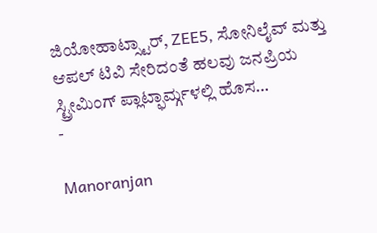ಜಿಯೋಹಾಟ್ಸ್ಟಾರ್, ZEE5, ಸೋನಿಲೈವ್ ಮತ್ತು ಆಪಲ್ ಟಿವಿ ಸೇರಿದಂತೆ ಹಲವು ಜನಪ್ರಿಯ ಸ್ಟ್ರೀಮಿಂಗ್ ಪ್ಲಾಟ್ಫಾರ್ಮ್ಗಳಲ್ಲಿ ಹೊಸ…
-

Manoranjan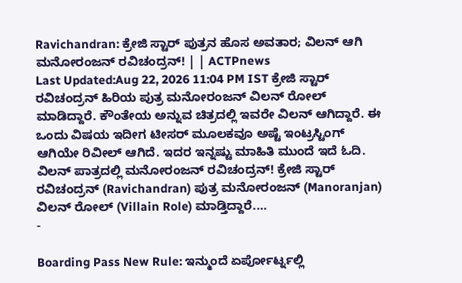Ravichandran: ಕ್ರೇಜಿ ಸ್ಟಾರ್ ಪುತ್ರನ ಹೊಸ ಅವತಾರ; ವಿಲನ್ ಆಗಿ ಮನೋರಂಜನ್ ರವಿಚಂದ್ರನ್! | | ACTPnews
Last Updated:Aug 22, 2026 11:04 PM IST ಕ್ರೇಜಿ ಸ್ಟಾರ್ ರವಿಚಂದ್ರನ್ ಹಿರಿಯ ಪುತ್ರ ಮನೋರಂಜನ್ ವಿಲನ್ ರೋಲ್ ಮಾಡಿದ್ದಾರೆ. ಕೌಂತೇಯ ಅನ್ನುವ ಚಿತ್ರದಲ್ಲಿ ಇವರೇ ವಿಲನ್ ಆಗಿದ್ದಾರೆ. ಈ ಒಂದು ವಿಷಯ ಇದೀಗ ಟೀಸರ್ ಮೂಲಕವೂ ಅಷ್ಟೆ ಇಂಟ್ರಸ್ಟಿಂಗ್ ಆಗಿಯೇ ರಿವೀಲ್ ಆಗಿದೆ. ಇದರ ಇನ್ನಷ್ಟು ಮಾಹಿತಿ ಮುಂದೆ ಇದೆ ಓದಿ. ವಿಲನ್ ಪಾತ್ರದಲ್ಲಿ ಮನೋರಂಜನ್ ರವಿಚಂದ್ರನ್! ಕ್ರೇಜಿ ಸ್ಟಾರ್ ರವಿಚಂದ್ರನ್ (Ravichandran) ಪುತ್ರ ಮನೋರಂಜನ್ (Manoranjan) ವಿಲನ್ ರೋಲ್ (Villain Role) ಮಾಡ್ತಿದ್ದಾರೆ.…
-

Boarding Pass New Rule: ಇನ್ಮುಂದೆ ಏರ್ಪೋರ್ಟ್ನಲ್ಲಿ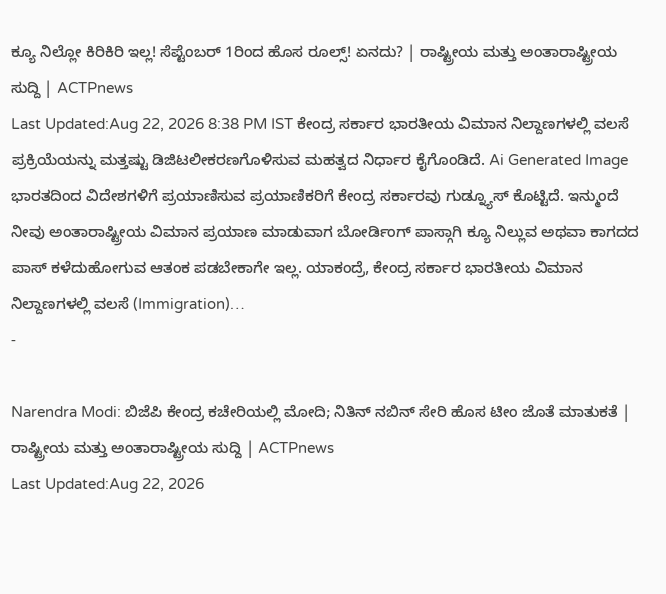ಕ್ಯೂ ನಿಲ್ಲೋ ಕಿರಿಕಿರಿ ಇಲ್ಲ! ಸೆಪ್ಟೆಂಬರ್ 1ರಿಂದ ಹೊಸ ರೂಲ್ಸ್! ಏನದು? | ರಾಷ್ಟ್ರೀಯ ಮತ್ತು ಅಂತಾರಾಷ್ಟ್ರೀಯ ಸುದ್ದಿ | ACTPnews
Last Updated:Aug 22, 2026 8:38 PM IST ಕೇಂದ್ರ ಸರ್ಕಾರ ಭಾರತೀಯ ವಿಮಾನ ನಿಲ್ದಾಣಗಳಲ್ಲಿ ವಲಸೆ ಪ್ರಕ್ರಿಯೆಯನ್ನು ಮತ್ತಷ್ಟು ಡಿಜಿಟಲೀಕರಣಗೊಳಿಸುವ ಮಹತ್ವದ ನಿರ್ಧಾರ ಕೈಗೊಂಡಿದೆ. Ai Generated Image ಭಾರತದಿಂದ ವಿದೇಶಗಳಿಗೆ ಪ್ರಯಾಣಿಸುವ ಪ್ರಯಾಣಿಕರಿಗೆ ಕೇಂದ್ರ ಸರ್ಕಾರವು ಗುಡ್ನ್ಯೂಸ್ ಕೊಟ್ಟಿದೆ. ಇನ್ಮುಂದೆ ನೀವು ಅಂತಾರಾಷ್ಟ್ರೀಯ ವಿಮಾನ ಪ್ರಯಾಣ ಮಾಡುವಾಗ ಬೋರ್ಡಿಂಗ್ ಪಾಸ್ಗಾಗಿ ಕ್ಯೂ ನಿಲ್ಲುವ ಅಥವಾ ಕಾಗದದ ಪಾಸ್ ಕಳೆದುಹೋಗುವ ಆತಂಕ ಪಡಬೇಕಾಗೇ ಇಲ್ಲ. ಯಾಕಂದ್ರೆ, ಕೇಂದ್ರ ಸರ್ಕಾರ ಭಾರತೀಯ ವಿಮಾನ ನಿಲ್ದಾಣಗಳಲ್ಲಿ ವಲಸೆ (Immigration)…
-

Narendra Modi: ಬಿಜೆಪಿ ಕೇಂದ್ರ ಕಚೇರಿಯಲ್ಲಿ ಮೋದಿ; ನಿತಿನ್ ನಬಿನ್ ಸೇರಿ ಹೊಸ ಟೀಂ ಜೊತೆ ಮಾತುಕತೆ | ರಾಷ್ಟ್ರೀಯ ಮತ್ತು ಅಂತಾರಾಷ್ಟ್ರೀಯ ಸುದ್ದಿ | ACTPnews
Last Updated:Aug 22, 2026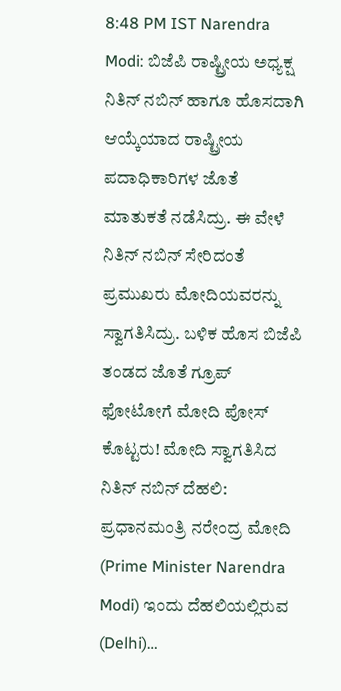8:48 PM IST Narendra Modi: ಬಿಜೆಪಿ ರಾಷ್ಟ್ರೀಯ ಅಧ್ಯಕ್ಷ ನಿತಿನ್ ನಬಿನ್ ಹಾಗೂ ಹೊಸದಾಗಿ ಆಯ್ಕೆಯಾದ ರಾಷ್ಟ್ರೀಯ ಪದಾಧಿಕಾರಿಗಳ ಜೊತೆ ಮಾತುಕತೆ ನಡೆಸಿದ್ರು. ಈ ವೇಳೆ ನಿತಿನ್ ನಬಿನ್ ಸೇರಿದಂತೆ ಪ್ರಮುಖರು ಮೋದಿಯವರನ್ನು ಸ್ವಾಗತಿಸಿದ್ರು. ಬಳಿಕ ಹೊಸ ಬಿಜೆಪಿ ತಂಡದ ಜೊತೆ ಗ್ರೂಪ್ ಫೋಟೋಗೆ ಮೋದಿ ಪೋಸ್ ಕೊಟ್ಟರು! ಮೋದಿ ಸ್ವಾಗತಿಸಿದ ನಿತಿನ್ ನಬಿನ್ ದೆಹಲಿ: ಪ್ರಧಾನಮಂತ್ರಿ ನರೇಂದ್ರ ಮೋದಿ (Prime Minister Narendra Modi) ಇಂದು ದೆಹಲಿಯಲ್ಲಿರುವ (Delhi)…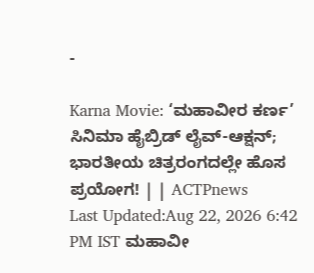-

Karna Movie: ‘ಮಹಾವೀರ ಕರ್ಣ’ ಸಿನಿಮಾ ಹೈಬ್ರಿಡ್ ಲೈವ್-ಆಕ್ಷನ್; ಭಾರತೀಯ ಚಿತ್ರರಂಗದಲ್ಲೇ ಹೊಸ ಪ್ರಯೋಗ! | | ACTPnews
Last Updated:Aug 22, 2026 6:42 PM IST ಮಹಾವೀ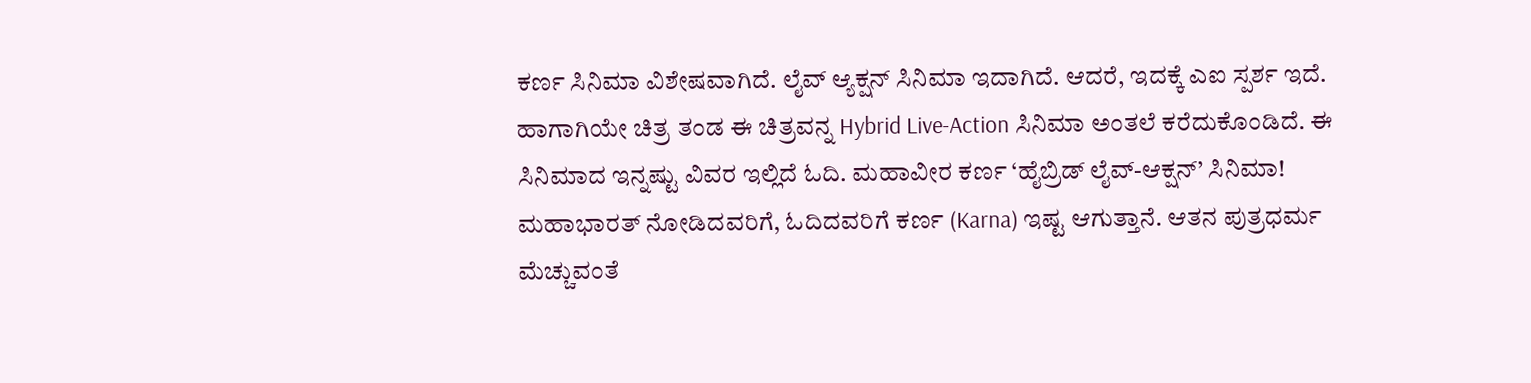ಕರ್ಣ ಸಿನಿಮಾ ವಿಶೇಷವಾಗಿದೆ. ಲೈವ್ ಆ್ಯಕ್ಷನ್ ಸಿನಿಮಾ ಇದಾಗಿದೆ. ಆದರೆ, ಇದಕ್ಕೆ ಎಐ ಸ್ಪರ್ಶ ಇದೆ. ಹಾಗಾಗಿಯೇ ಚಿತ್ರ ತಂಡ ಈ ಚಿತ್ರವನ್ನ Hybrid Live-Action ಸಿನಿಮಾ ಅಂತಲೆ ಕರೆದುಕೊಂಡಿದೆ. ಈ ಸಿನಿಮಾದ ಇನ್ನಷ್ಟು ವಿವರ ಇಲ್ಲಿದೆ ಓದಿ. ಮಹಾವೀರ ಕರ್ಣ ‘ಹೈಬ್ರಿಡ್ ಲೈವ್-ಆಕ್ಷನ್’ ಸಿನಿಮಾ! ಮಹಾಭಾರತ್ ನೋಡಿದವರಿಗೆ, ಓದಿದವರಿಗೆ ಕರ್ಣ (Karna) ಇಷ್ಟ ಆಗುತ್ತಾನೆ. ಆತನ ಪುತ್ರಧರ್ಮ ಮೆಚ್ಚುವಂತೆ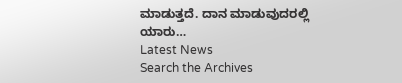ಮಾಡುತ್ತದೆ. ದಾನ ಮಾಡುವುದರಲ್ಲಿ ಯಾರು…
Latest News
Search the Archives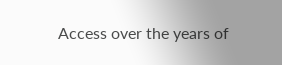Access over the years of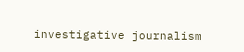investigative journalism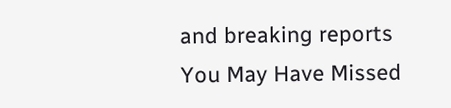and breaking reports
You May Have Missed